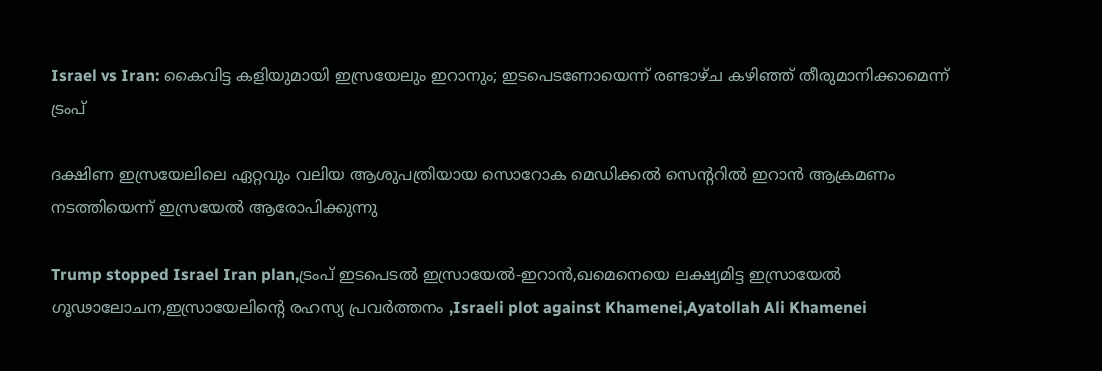Israel vs Iran: കൈവിട്ട കളിയുമായി ഇസ്രയേലും ഇറാനും; ഇടപെടണോയെന്ന് രണ്ടാഴ്ച കഴിഞ്ഞ് തീരുമാനിക്കാമെന്ന് ട്രംപ്

ദക്ഷിണ ഇസ്രയേലിലെ ഏറ്റവും വലിയ ആശുപത്രിയായ സൊറോക മെഡിക്കല്‍ സെന്ററില്‍ ഇറാന്‍ ആക്രമണം നടത്തിയെന്ന് ഇസ്രയേല്‍ ആരോപിക്കുന്നു

Trump stopped Israel Iran plan,ട്രംപ് ഇടപെടൽ ഇസ്രായേൽ-ഇറാൻ,ഖമെനെയെ ലക്ഷ്യമിട്ട ഇസ്രായേൽ ഗൂഢാലോചന,ഇസ്രായേലിന്റെ രഹസ്യ പ്രവർത്തനം ,Israeli plot against Khamenei,Ayatollah Ali Khamenei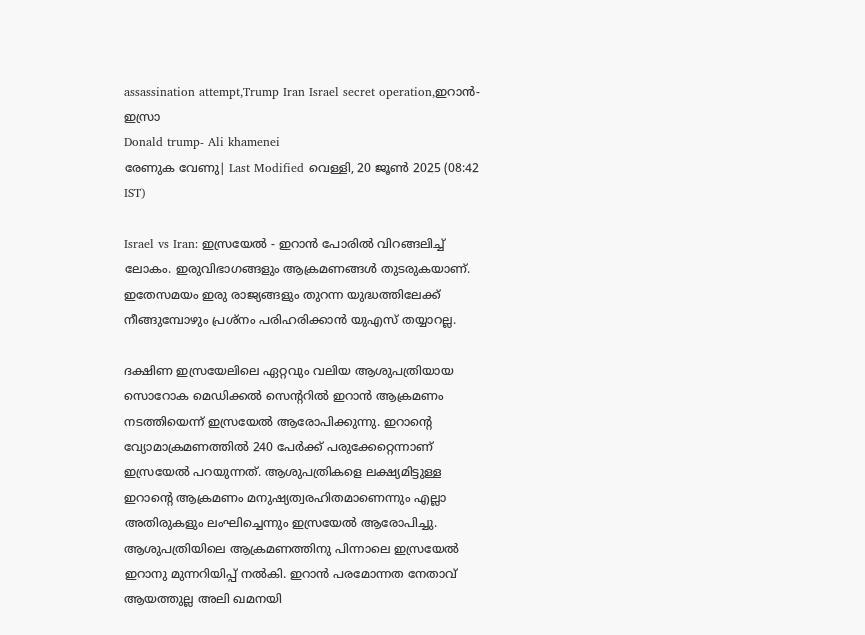assassination attempt,Trump Iran Israel secret operation,ഇറാൻ-ഇസ്രാ
Donald trump- Ali khamenei
രേണുക വേണു| Last Modified വെള്ളി, 20 ജൂണ്‍ 2025 (08:42 IST)

Israel vs Iran: ഇസ്രയേല്‍ - ഇറാന്‍ പോരില്‍ വിറങ്ങലിച്ച് ലോകം. ഇരുവിഭാഗങ്ങളും ആക്രമണങ്ങള്‍ തുടരുകയാണ്. ഇതേസമയം ഇരു രാജ്യങ്ങളും തുറന്ന യുദ്ധത്തിലേക്ക് നീങ്ങുമ്പോഴും പ്രശ്‌നം പരിഹരിക്കാന്‍ യുഎസ് തയ്യാറല്ല.

ദക്ഷിണ ഇസ്രയേലിലെ ഏറ്റവും വലിയ ആശുപത്രിയായ സൊറോക മെഡിക്കല്‍ സെന്ററില്‍ ഇറാന്‍ ആക്രമണം നടത്തിയെന്ന് ഇസ്രയേല്‍ ആരോപിക്കുന്നു. ഇറാന്റെ വ്യോമാക്രമണത്തില്‍ 240 പേര്‍ക്ക് പരുക്കേറ്റെന്നാണ് ഇസ്രയേല്‍ പറയുന്നത്. ആശുപത്രികളെ ലക്ഷ്യമിട്ടുള്ള ഇറാന്റെ ആക്രമണം മനുഷ്യത്വരഹിതമാണെന്നും എല്ലാ അതിരുകളും ലംഘിച്ചെന്നും ഇസ്രയേല്‍ ആരോപിച്ചു. ആശുപത്രിയിലെ ആക്രമണത്തിനു പിന്നാലെ ഇസ്രയേല്‍ ഇറാനു മുന്നറിയിപ്പ് നല്‍കി. ഇറാന്‍ പരമോന്നത നേതാവ് ആയത്തുല്ല അലി ഖമനയി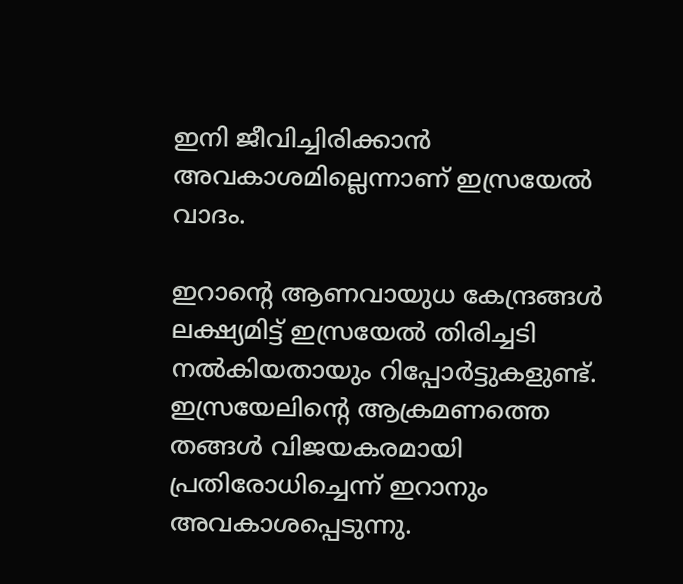ഇനി ജീവിച്ചിരിക്കാന്‍ അവകാശമില്ലെന്നാണ് ഇസ്രയേല്‍ വാദം.

ഇറാന്റെ ആണവായുധ കേന്ദ്രങ്ങള്‍ ലക്ഷ്യമിട്ട് ഇസ്രയേല്‍ തിരിച്ചടി നല്‍കിയതായും റിപ്പോര്‍ട്ടുകളുണ്ട്. ഇസ്രയേലിന്റെ ആക്രമണത്തെ തങ്ങള്‍ വിജയകരമായി പ്രതിരോധിച്ചെന്ന് ഇറാനും അവകാശപ്പെടുന്നു.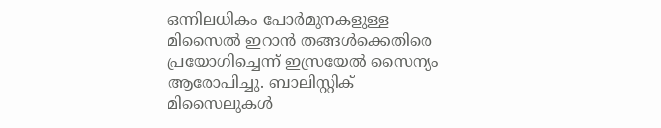ഒന്നിലധികം പോര്‍മുനകളുള്ള മിസൈല്‍ ഇറാന്‍ തങ്ങള്‍ക്കെതിരെ പ്രയോഗിച്ചെന്ന് ഇസ്രയേല്‍ സൈന്യം ആരോപിച്ചു. ബാലിസ്റ്റിക് മിസൈലുകള്‍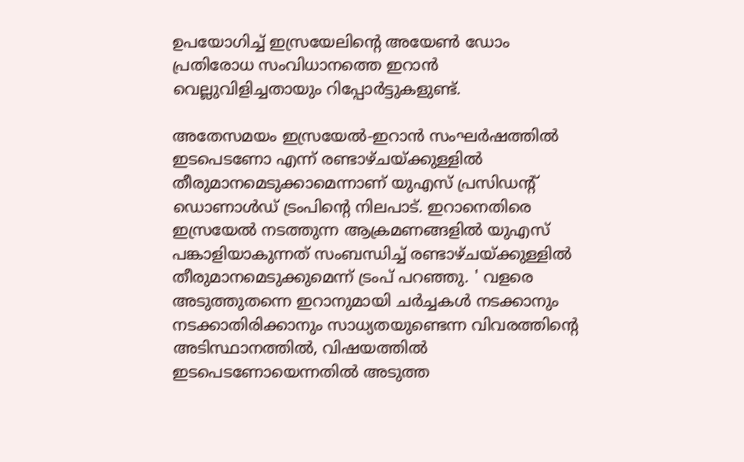ഉപയോഗിച്ച് ഇസ്രയേലിന്റെ അയേണ്‍ ഡോം പ്രതിരോധ സംവിധാനത്തെ ഇറാന്‍ വെല്ലുവിളിച്ചതായും റിപ്പോര്‍ട്ടുകളുണ്ട്.

അതേസമയം ഇസ്രയേല്‍-ഇറാന്‍ സംഘര്‍ഷത്തില്‍ ഇടപെടണോ എന്ന് രണ്ടാഴ്ചയ്ക്കുള്ളില്‍ തീരുമാനമെടുക്കാമെന്നാണ് യുഎസ് പ്രസിഡന്റ് ഡൊണാള്‍ഡ് ട്രംപിന്റെ നിലപാട്. ഇറാനെതിരെ ഇസ്രയേല്‍ നടത്തുന്ന ആക്രമണങ്ങളില്‍ യുഎസ് പങ്കാളിയാകുന്നത് സംബന്ധിച്ച് രണ്ടാഴ്ചയ്ക്കുള്ളില്‍ തീരുമാനമെടുക്കുമെന്ന് ട്രംപ് പറഞ്ഞു. ' വളരെ അടുത്തുതന്നെ ഇറാനുമായി ചര്‍ച്ചകള്‍ നടക്കാനും നടക്കാതിരിക്കാനും സാധ്യതയുണ്ടെന്ന വിവരത്തിന്റെ അടിസ്ഥാനത്തില്‍, വിഷയത്തില്‍ ഇടപെടണോയെന്നതില്‍ അടുത്ത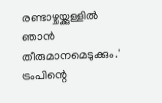രണ്ടാഴ്ചയ്ക്കുള്ളില്‍ ഞാന്‍ തീരുമാനമെടുക്കും.' ട്രംപിന്റെ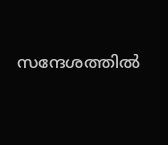സന്ദേശത്തില്‍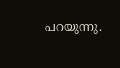പറയുന്നു.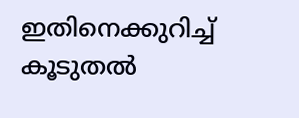ഇതിനെക്കുറിച്ച് കൂടുതല്‍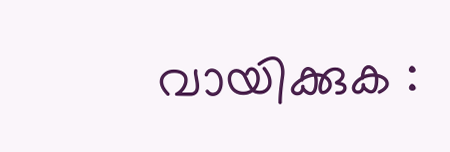വായിക്കുക :